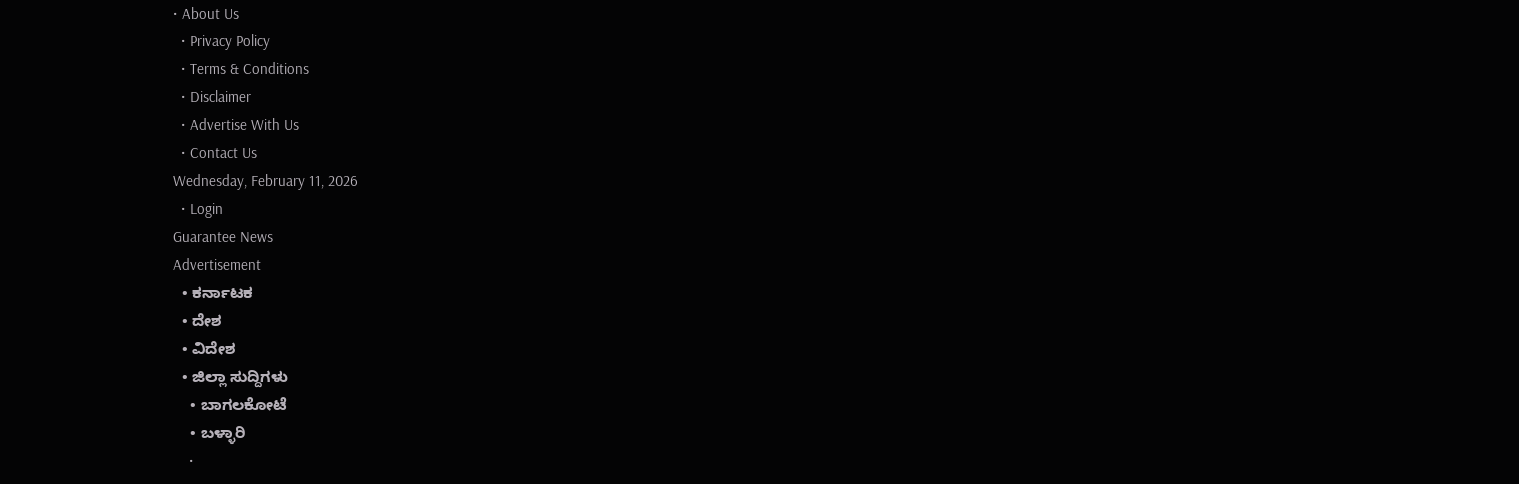• About Us
  • Privacy Policy
  • Terms & Conditions
  • Disclaimer
  • Advertise With Us
  • Contact Us
Wednesday, February 11, 2026
  • Login
Guarantee News
Advertisement
  • ಕರ್ನಾಟಕ
  • ದೇಶ
  • ವಿದೇಶ
  • ಜಿಲ್ಲಾ ಸುದ್ದಿಗಳು
    • ಬಾಗಲಕೋಟೆ
    • ಬಳ್ಳಾರಿ
    •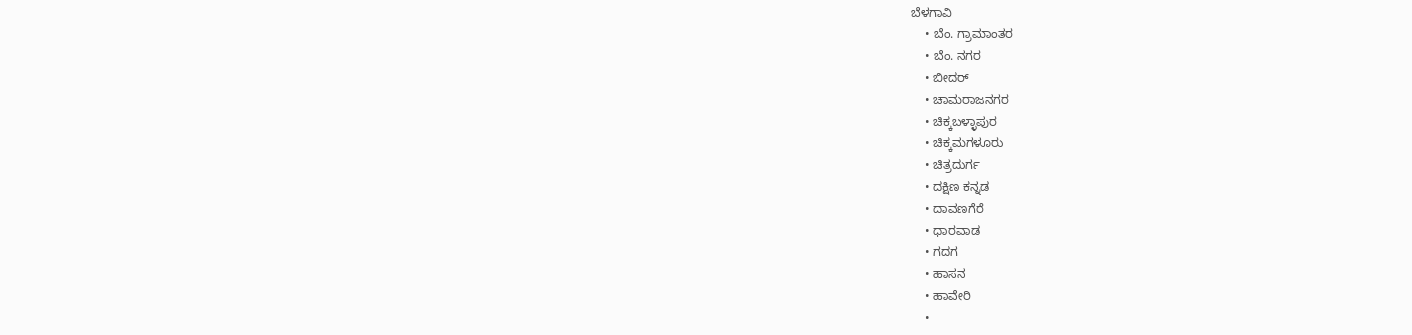ಬೆಳಗಾವಿ
    • ಬೆಂ. ಗ್ರಾಮಾಂತರ
    • ಬೆಂ. ನಗರ
    • ಬೀದರ್
    • ಚಾಮರಾಜನಗರ
    • ಚಿಕ್ಕಬಳ್ಳಾಪುರ
    • ಚಿಕ್ಕಮಗಳೂರು
    • ಚಿತ್ರದುರ್ಗ
    • ದಕ್ಷಿಣ ಕನ್ನಡ
    • ದಾವಣಗೆರೆ
    • ಧಾರವಾಡ
    • ಗದಗ
    • ಹಾಸನ
    • ಹಾವೇರಿ
    •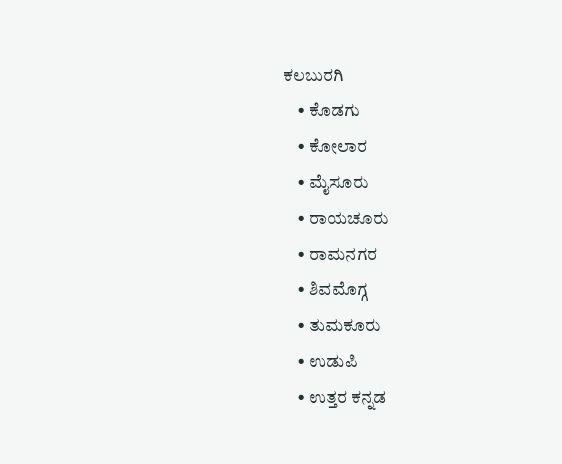ಕಲಬುರಗಿ
    • ಕೊಡಗು
    • ಕೋಲಾರ
    • ಮೈಸೂರು
    • ರಾಯಚೂರು
    • ರಾಮನಗರ
    • ಶಿವಮೊಗ್ಗ
    • ತುಮಕೂರು
    • ಉಡುಪಿ
    • ಉತ್ತರ ಕನ್ನಡ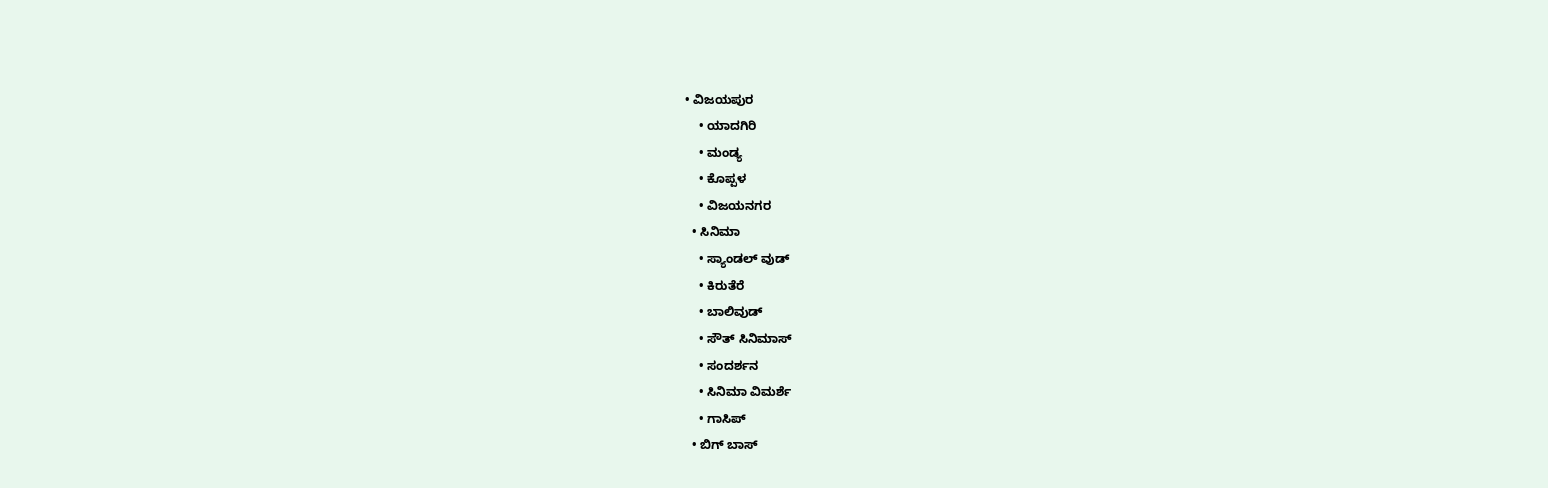• ವಿಜಯಪುರ
    • ಯಾದಗಿರಿ
    • ಮಂಡ್ಯ
    • ಕೊಪ್ಪಳ
    • ವಿಜಯನಗರ
  • ಸಿನಿಮಾ
    • ಸ್ಯಾಂಡಲ್ ವುಡ್
    • ಕಿರುತೆರೆ
    • ಬಾಲಿವುಡ್
    • ಸೌತ್ ಸಿನಿಮಾಸ್
    • ಸಂದರ್ಶನ
    • ಸಿನಿಮಾ ವಿಮರ್ಶೆ
    • ಗಾಸಿಪ್
  • ಬಿಗ್ ಬಾಸ್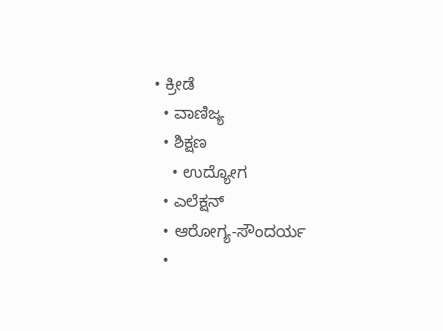• ಕ್ರೀಡೆ
  • ವಾಣಿಜ್ಯ
  • ಶಿಕ್ಷಣ
    • ಉದ್ಯೋಗ
  • ಎಲೆಕ್ಷನ್
  • ಆರೋಗ್ಯ-ಸೌಂದರ್ಯ
  •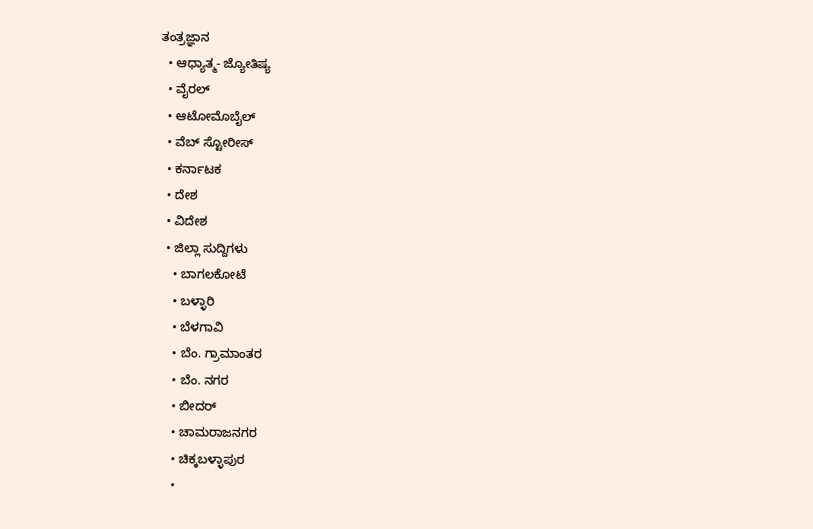ತಂತ್ರಜ್ಞಾನ
  • ಆಧ್ಯಾತ್ಮ- ಜ್ಯೋತಿಷ್ಯ
  • ವೈರಲ್
  • ಆಟೋಮೊಬೈಲ್
  • ವೆಬ್ ಸ್ಟೋರೀಸ್
  • ಕರ್ನಾಟಕ
  • ದೇಶ
  • ವಿದೇಶ
  • ಜಿಲ್ಲಾ ಸುದ್ದಿಗಳು
    • ಬಾಗಲಕೋಟೆ
    • ಬಳ್ಳಾರಿ
    • ಬೆಳಗಾವಿ
    • ಬೆಂ. ಗ್ರಾಮಾಂತರ
    • ಬೆಂ. ನಗರ
    • ಬೀದರ್
    • ಚಾಮರಾಜನಗರ
    • ಚಿಕ್ಕಬಳ್ಳಾಪುರ
    •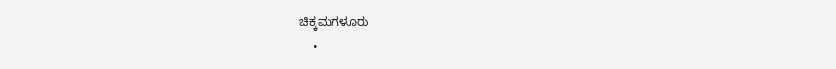ಚಿಕ್ಕಮಗಳೂರು
    •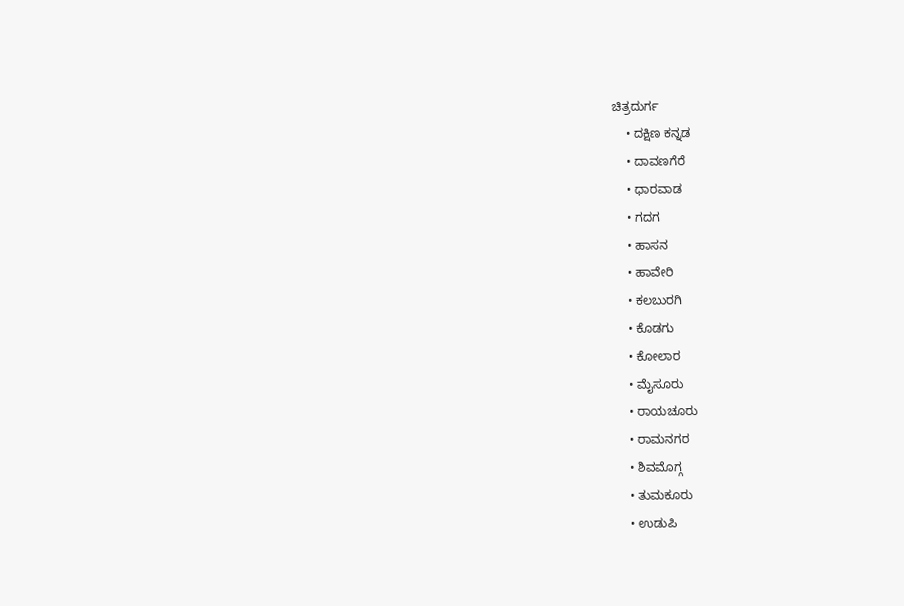ಚಿತ್ರದುರ್ಗ
    • ದಕ್ಷಿಣ ಕನ್ನಡ
    • ದಾವಣಗೆರೆ
    • ಧಾರವಾಡ
    • ಗದಗ
    • ಹಾಸನ
    • ಹಾವೇರಿ
    • ಕಲಬುರಗಿ
    • ಕೊಡಗು
    • ಕೋಲಾರ
    • ಮೈಸೂರು
    • ರಾಯಚೂರು
    • ರಾಮನಗರ
    • ಶಿವಮೊಗ್ಗ
    • ತುಮಕೂರು
    • ಉಡುಪಿ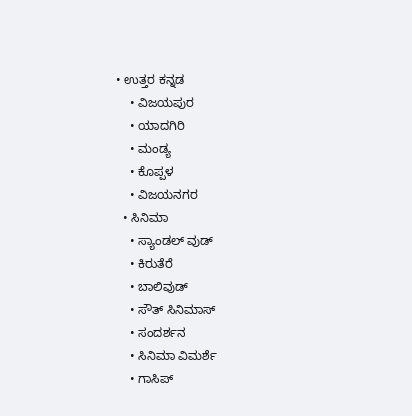• ಉತ್ತರ ಕನ್ನಡ
    • ವಿಜಯಪುರ
    • ಯಾದಗಿರಿ
    • ಮಂಡ್ಯ
    • ಕೊಪ್ಪಳ
    • ವಿಜಯನಗರ
  • ಸಿನಿಮಾ
    • ಸ್ಯಾಂಡಲ್ ವುಡ್
    • ಕಿರುತೆರೆ
    • ಬಾಲಿವುಡ್
    • ಸೌತ್ ಸಿನಿಮಾಸ್
    • ಸಂದರ್ಶನ
    • ಸಿನಿಮಾ ವಿಮರ್ಶೆ
    • ಗಾಸಿಪ್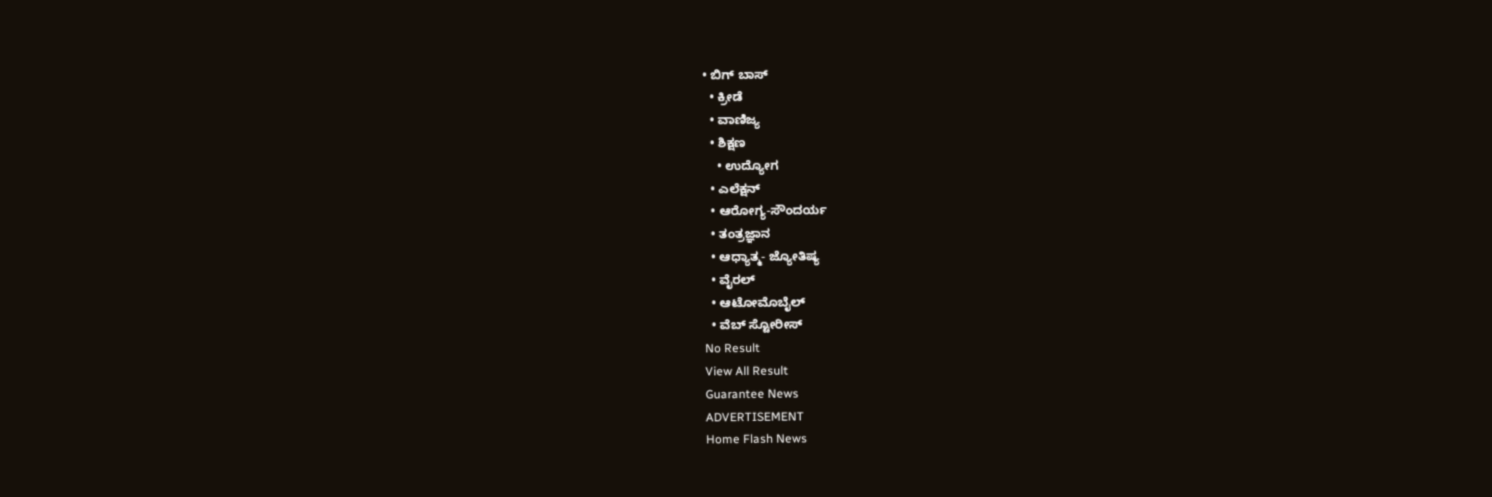• ಬಿಗ್ ಬಾಸ್
  • ಕ್ರೀಡೆ
  • ವಾಣಿಜ್ಯ
  • ಶಿಕ್ಷಣ
    • ಉದ್ಯೋಗ
  • ಎಲೆಕ್ಷನ್
  • ಆರೋಗ್ಯ-ಸೌಂದರ್ಯ
  • ತಂತ್ರಜ್ಞಾನ
  • ಆಧ್ಯಾತ್ಮ- ಜ್ಯೋತಿಷ್ಯ
  • ವೈರಲ್
  • ಆಟೋಮೊಬೈಲ್
  • ವೆಬ್ ಸ್ಟೋರೀಸ್
No Result
View All Result
Guarantee News
ADVERTISEMENT
Home Flash News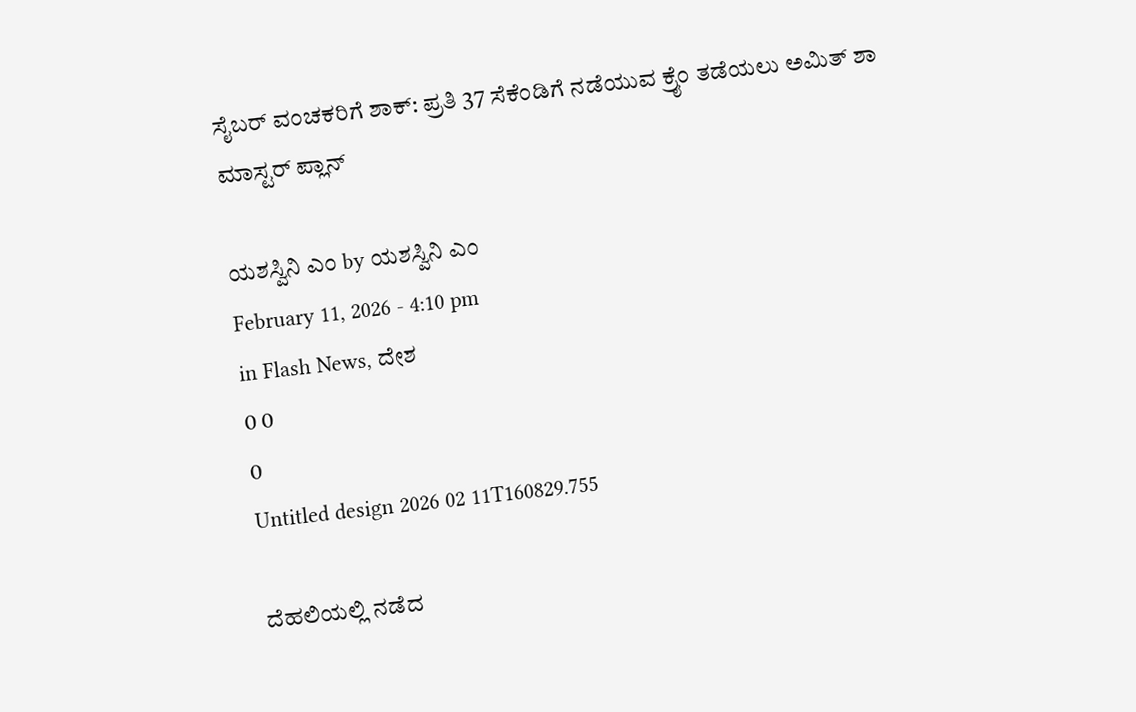ಸೈಬರ್ ವಂಚಕರಿಗೆ ಶಾಕ್: ಪ್ರತಿ 37 ಸೆಕೆಂಡಿಗೆ ನಡೆಯುವ ಕ್ರೈಂ ತಡೆಯಲು ಅಮಿತ್ ಶಾ ಮಾಸ್ಟರ್ ಪ್ಲಾನ್

ಯಶಸ್ವಿನಿ ಎಂ by ಯಶಸ್ವಿನಿ ಎಂ
February 11, 2026 - 4:10 pm
in Flash News, ದೇಶ
0 0
0
Untitled design 2026 02 11T160829.755

ದೆಹಲಿಯಲ್ಲಿ ನಡೆದ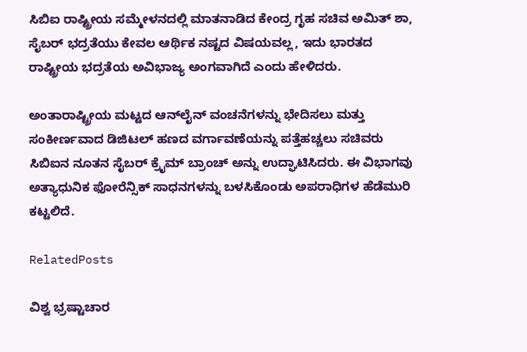ಸಿಬಿಐ ರಾಷ್ಟ್ರೀಯ ಸಮ್ಮೇಳನದಲ್ಲಿ ಮಾತನಾಡಿದ ಕೇಂದ್ರ ಗೃಹ ಸಚಿವ ಅಮಿತ್ ಶಾ, ಸೈಬರ್ ಭದ್ರತೆಯು ಕೇವಲ ಆರ್ಥಿಕ ನಷ್ಟದ ವಿಷಯವಲ್ಲ, ಇದು ಭಾರತದ ರಾಷ್ಟ್ರೀಯ ಭದ್ರತೆಯ ಅವಿಭಾಜ್ಯ ಅಂಗವಾಗಿದೆ ಎಂದು ಹೇಳಿದರು.

ಅಂತಾರಾಷ್ಟ್ರೀಯ ಮಟ್ಟದ ಆನ್‌ಲೈನ್ ವಂಚನೆಗಳನ್ನು ಭೇದಿಸಲು ಮತ್ತು ಸಂಕೀರ್ಣವಾದ ಡಿಜಿಟಲ್ ಹಣದ ವರ್ಗಾವಣೆಯನ್ನು ಪತ್ತೆಹಚ್ಚಲು ಸಚಿವರು ಸಿಬಿಐನ ನೂತನ ಸೈಬರ್ ಕ್ರೈಮ್ ಬ್ರಾಂಚ್ ಅನ್ನು ಉದ್ಘಾಟಿಸಿದರು. ಈ ವಿಭಾಗವು ಅತ್ಯಾಧುನಿಕ ಫೋರೆನ್ಸಿಕ್ ಸಾಧನಗಳನ್ನು ಬಳಸಿಕೊಂಡು ಅಪರಾಧಿಗಳ ಹೆಡೆಮುರಿ ಕಟ್ಟಲಿದೆ.

RelatedPosts

ವಿಶ್ವ ಭ್ರಷ್ಟಾಚಾರ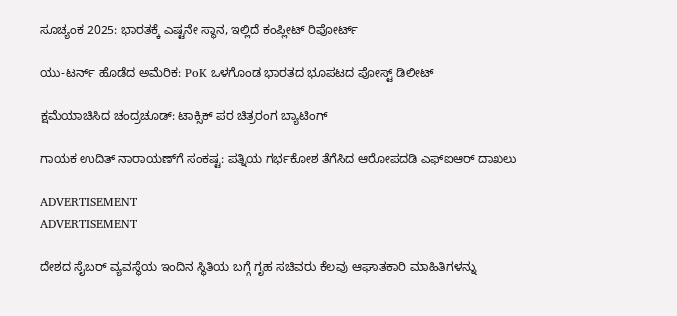ಸೂಚ್ಯಂಕ 2025: ಭಾರತಕ್ಕೆ ಎಷ್ಟನೇ ಸ್ಥಾನ, ಇಲ್ಲಿದೆ ಕಂಪ್ಲೀಟ್ ರಿಪೋರ್ಟ್

ಯು-ಟರ್ನ್ ಹೊಡೆದ ಅಮೆರಿಕ: PoK ಒಳಗೊಂಡ ಭಾರತದ ಭೂಪಟದ ಪೋಸ್ಟ್ ಡಿಲೀಟ್

ಕ್ಷಮೆಯಾಚಿಸಿದ ಚಂದ್ರಚೂಡ್: ಟಾಕ್ಸಿಕ್ ಪರ ಚಿತ್ರರಂಗ ಬ್ಯಾಟಿಂಗ್

ಗಾಯಕ ಉದಿತ್ ನಾರಾಯಣ್‌ಗೆ ಸಂಕಷ್ಟ: ಪತ್ನಿಯ ಗರ್ಭಕೋಶ ತೆಗೆಸಿದ ಆರೋಪದಡಿ ಎಫ್‌ಐಆರ್ ದಾಖಲು

ADVERTISEMENT
ADVERTISEMENT

ದೇಶದ ಸೈಬರ್ ವ್ಯವಸ್ಥೆಯ ಇಂದಿನ ಸ್ಥಿತಿಯ ಬಗ್ಗೆ ಗೃಹ ಸಚಿವರು ಕೆಲವು ಆಘಾತಕಾರಿ ಮಾಹಿತಿಗಳನ್ನು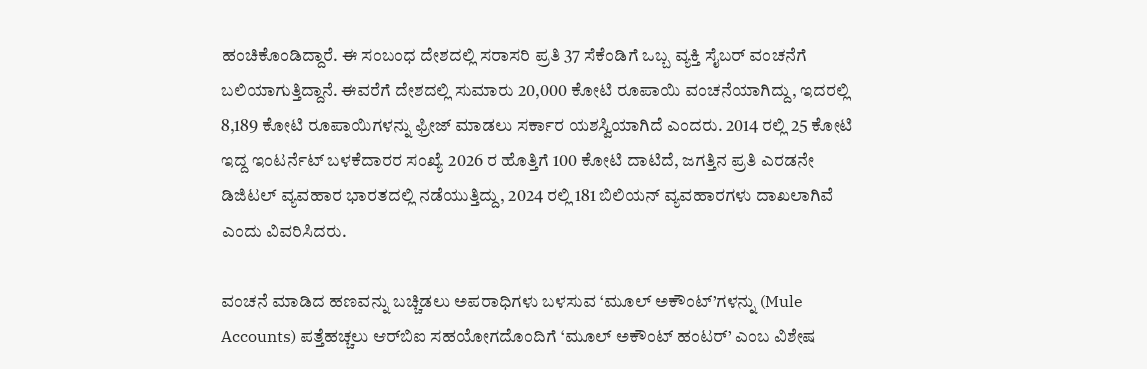ಹಂಚಿಕೊಂಡಿದ್ದಾರೆ. ಈ ಸಂಬಂಧ ದೇಶದಲ್ಲಿ ಸರಾಸರಿ ಪ್ರತಿ 37 ಸೆಕೆಂಡಿಗೆ ಒಬ್ಬ ವ್ಯಕ್ತಿ ಸೈಬರ್ ವಂಚನೆಗೆ ಬಲಿಯಾಗುತ್ತಿದ್ದಾನೆ. ಈವರೆಗೆ ದೇಶದಲ್ಲಿ ಸುಮಾರು 20,000 ಕೋಟಿ ರೂಪಾಯಿ ವಂಚನೆಯಾಗಿದ್ದು, ಇದರಲ್ಲಿ 8,189 ಕೋಟಿ ರೂಪಾಯಿಗಳನ್ನು ಫ್ರೀಜ್ ಮಾಡಲು ಸರ್ಕಾರ ಯಶಸ್ವಿಯಾಗಿದೆ ಎಂದರು. 2014 ರಲ್ಲಿ 25 ಕೋಟಿ ಇದ್ದ ಇಂಟರ್ನೆಟ್ ಬಳಕೆದಾರರ ಸಂಖ್ಯೆ 2026 ರ ಹೊತ್ತಿಗೆ 100 ಕೋಟಿ ದಾಟಿದೆ, ಜಗತ್ತಿನ ಪ್ರತಿ ಎರಡನೇ ಡಿಜಿಟಲ್ ವ್ಯವಹಾರ ಭಾರತದಲ್ಲಿ ನಡೆಯುತ್ತಿದ್ದು, 2024 ರಲ್ಲಿ 181 ಬಿಲಿಯನ್ ವ್ಯವಹಾರಗಳು ದಾಖಲಾಗಿವೆ ಎಂದು ವಿವರಿಸಿದರು.

ವಂಚನೆ ಮಾಡಿದ ಹಣವನ್ನು ಬಚ್ಚಿಡಲು ಅಪರಾಧಿಗಳು ಬಳಸುವ ‘ಮೂಲ್ ಅಕೌಂಟ್’ಗಳನ್ನು (Mule Accounts) ಪತ್ತೆಹಚ್ಚಲು ಆರ್‌ಬಿಐ ಸಹಯೋಗದೊಂದಿಗೆ ‘ಮೂಲ್ ಅಕೌಂಟ್ ಹಂಟರ್’ ಎಂಬ ವಿಶೇಷ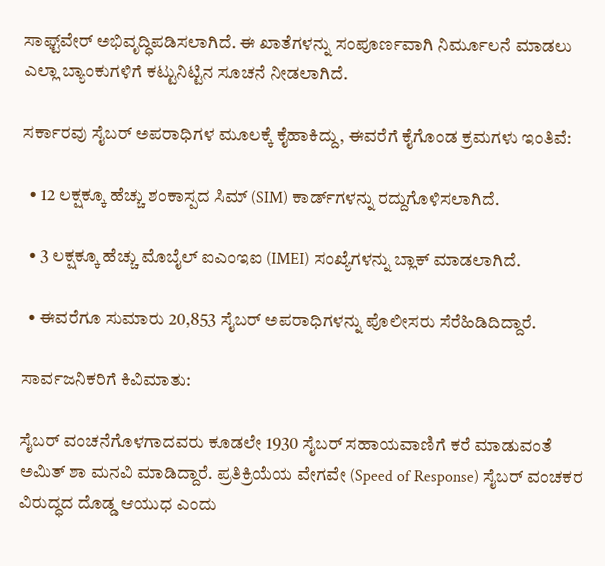ಸಾಫ್ಟ್‌ವೇರ್ ಅಭಿವೃದ್ಧಿಪಡಿಸಲಾಗಿದೆ. ಈ ಖಾತೆಗಳನ್ನು ಸಂಪೂರ್ಣವಾಗಿ ನಿರ್ಮೂಲನೆ ಮಾಡಲು ಎಲ್ಲಾ ಬ್ಯಾಂಕುಗಳಿಗೆ ಕಟ್ಟುನಿಟ್ಟಿನ ಸೂಚನೆ ನೀಡಲಾಗಿದೆ.

ಸರ್ಕಾರವು ಸೈಬರ್ ಅಪರಾಧಿಗಳ ಮೂಲಕ್ಕೆ ಕೈಹಾಕಿದ್ದು, ಈವರೆಗೆ ಕೈಗೊಂಡ ಕ್ರಮಗಳು ಇಂತಿವೆ:

  • 12 ಲಕ್ಷಕ್ಕೂ ಹೆಚ್ಚು ಶಂಕಾಸ್ಪದ ಸಿಮ್ (SIM) ಕಾರ್ಡ್‌ಗಳನ್ನು ರದ್ದುಗೊಳಿಸಲಾಗಿದೆ.

  • 3 ಲಕ್ಷಕ್ಕೂ ಹೆಚ್ಚು ಮೊಬೈಲ್ ಐಎಂಇಐ (IMEI) ಸಂಖ್ಯೆಗಳನ್ನು ಬ್ಲಾಕ್ ಮಾಡಲಾಗಿದೆ.

  • ಈವರೆಗೂ ಸುಮಾರು 20,853 ಸೈಬರ್ ಅಪರಾಧಿಗಳನ್ನು ಪೊಲೀಸರು ಸೆರೆಹಿಡಿದಿದ್ದಾರೆ.

ಸಾರ್ವಜನಿಕರಿಗೆ ಕಿವಿಮಾತು:

ಸೈಬರ್ ವಂಚನೆಗೊಳಗಾದವರು ಕೂಡಲೇ 1930 ಸೈಬರ್ ಸಹಾಯವಾಣಿಗೆ ಕರೆ ಮಾಡುವಂತೆ ಅಮಿತ್ ಶಾ ಮನವಿ ಮಾಡಿದ್ದಾರೆ. ಪ್ರತಿಕ್ರಿಯೆಯ ವೇಗವೇ (Speed of Response) ಸೈಬರ್ ವಂಚಕರ ವಿರುದ್ಧದ ದೊಡ್ಡ ಆಯುಧ ಎಂದು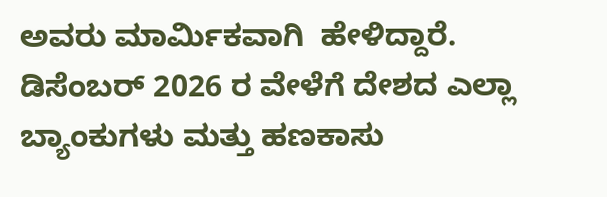ಅವರು ಮಾರ್ಮಿಕವಾಗಿ  ಹೇಳಿದ್ದಾರೆ. ಡಿಸೆಂಬರ್ 2026 ರ ವೇಳೆಗೆ ದೇಶದ ಎಲ್ಲಾ ಬ್ಯಾಂಕುಗಳು ಮತ್ತು ಹಣಕಾಸು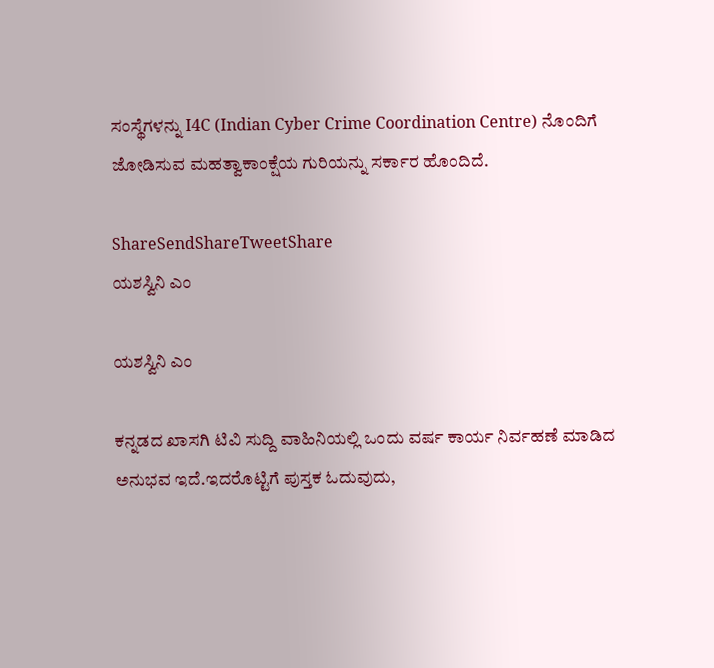ಸಂಸ್ಥೆಗಳನ್ನು I4C (Indian Cyber Crime Coordination Centre) ನೊಂದಿಗೆ ಜೋಡಿಸುವ ಮಹತ್ವಾಕಾಂಕ್ಷೆಯ ಗುರಿಯನ್ನು ಸರ್ಕಾರ ಹೊಂದಿದೆ.

ShareSendShareTweetShare
ಯಶಸ್ವಿನಿ ಎಂ

ಯಶಸ್ವಿನಿ ಎಂ

ಕನ್ನಡದ ಖಾಸಗಿ ಟಿವಿ ಸುದ್ದಿ ವಾಹಿನಿಯಲ್ಲಿ ಒಂದು ವರ್ಷ ಕಾರ್ಯ ನಿರ್ವಹಣೆ ಮಾಡಿದ ಅನುಭವ ಇದೆ.ಇದರೊಟ್ಟಿಗೆ ಪುಸ್ತಕ ಓದುವುದು,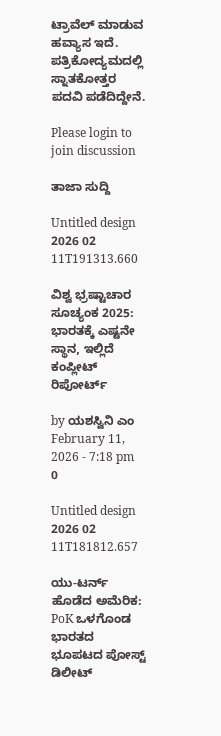ಟ್ರಾವೆಲ್ ಮಾಡುವ ಹವ್ಯಾಸ ಇದೆ. ಪತ್ರಿಕೋದ್ಯಮದಲ್ಲಿ ಸ್ನಾತಕೋತ್ತರ ಪದವಿ ಪಡೆದಿದ್ದೇನೆ.

Please login to join discussion

ತಾಜಾ ಸುದ್ದಿ

Untitled design 2026 02 11T191313.660

ವಿಶ್ವ ಭ್ರಷ್ಟಾಚಾರ ಸೂಚ್ಯಂಕ 2025: ಭಾರತಕ್ಕೆ ಎಷ್ಟನೇ ಸ್ಥಾನ, ಇಲ್ಲಿದೆ ಕಂಪ್ಲೀಟ್ ರಿಪೋರ್ಟ್

by ಯಶಸ್ವಿನಿ ಎಂ
February 11, 2026 - 7:18 pm
0

Untitled design 2026 02 11T181812.657

ಯು-ಟರ್ನ್ ಹೊಡೆದ ಅಮೆರಿಕ: PoK ಒಳಗೊಂಡ ಭಾರತದ ಭೂಪಟದ ಪೋಸ್ಟ್ ಡಿಲೀಟ್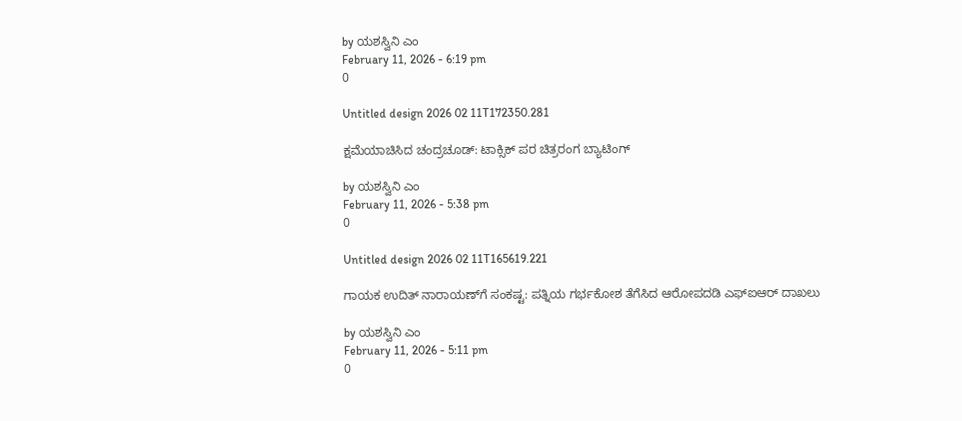by ಯಶಸ್ವಿನಿ ಎಂ
February 11, 2026 - 6:19 pm
0

Untitled design 2026 02 11T172350.281

ಕ್ಷಮೆಯಾಚಿಸಿದ ಚಂದ್ರಚೂಡ್: ಟಾಕ್ಸಿಕ್ ಪರ ಚಿತ್ರರಂಗ ಬ್ಯಾಟಿಂಗ್

by ಯಶಸ್ವಿನಿ ಎಂ
February 11, 2026 - 5:38 pm
0

Untitled design 2026 02 11T165619.221

ಗಾಯಕ ಉದಿತ್ ನಾರಾಯಣ್‌ಗೆ ಸಂಕಷ್ಟ: ಪತ್ನಿಯ ಗರ್ಭಕೋಶ ತೆಗೆಸಿದ ಆರೋಪದಡಿ ಎಫ್‌ಐಆರ್ ದಾಖಲು

by ಯಶಸ್ವಿನಿ ಎಂ
February 11, 2026 - 5:11 pm
0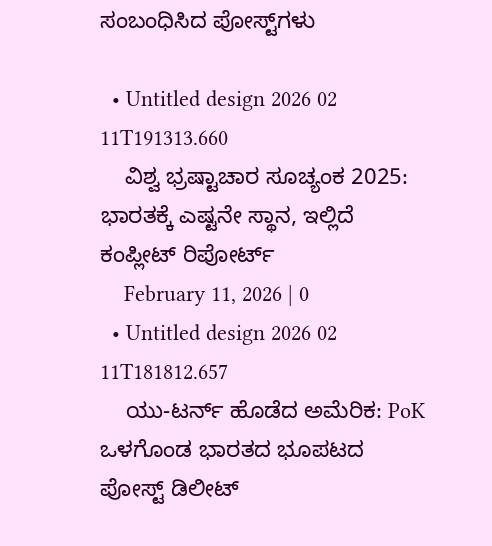ಸಂಬಂಧಿಸಿದ ಪೋಸ್ಟ್‌ಗಳು

  • Untitled design 2026 02 11T191313.660
    ವಿಶ್ವ ಭ್ರಷ್ಟಾಚಾರ ಸೂಚ್ಯಂಕ 2025: ಭಾರತಕ್ಕೆ ಎಷ್ಟನೇ ಸ್ಥಾನ, ಇಲ್ಲಿದೆ ಕಂಪ್ಲೀಟ್ ರಿಪೋರ್ಟ್
    February 11, 2026 | 0
  • Untitled design 2026 02 11T181812.657
    ಯು-ಟರ್ನ್ ಹೊಡೆದ ಅಮೆರಿಕ: PoK ಒಳಗೊಂಡ ಭಾರತದ ಭೂಪಟದ ಪೋಸ್ಟ್ ಡಿಲೀಟ್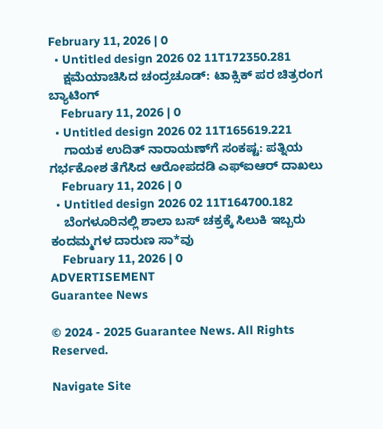February 11, 2026 | 0
  • Untitled design 2026 02 11T172350.281
    ಕ್ಷಮೆಯಾಚಿಸಿದ ಚಂದ್ರಚೂಡ್: ಟಾಕ್ಸಿಕ್ ಪರ ಚಿತ್ರರಂಗ ಬ್ಯಾಟಿಂಗ್
    February 11, 2026 | 0
  • Untitled design 2026 02 11T165619.221
    ಗಾಯಕ ಉದಿತ್ ನಾರಾಯಣ್‌ಗೆ ಸಂಕಷ್ಟ: ಪತ್ನಿಯ ಗರ್ಭಕೋಶ ತೆಗೆಸಿದ ಆರೋಪದಡಿ ಎಫ್‌ಐಆರ್ ದಾಖಲು
    February 11, 2026 | 0
  • Untitled design 2026 02 11T164700.182
    ಬೆಂಗಳೂರಿನಲ್ಲಿ ಶಾಲಾ ಬಸ್ ಚಕ್ರಕ್ಕೆ ಸಿಲುಕಿ ಇಬ್ಬರು ಕಂದಮ್ಮಗಳ ದಾರುಣ ಸಾ*ವು
    February 11, 2026 | 0
ADVERTISEMENT
Guarantee News

© 2024 - 2025 Guarantee News. All Rights Reserved.

Navigate Site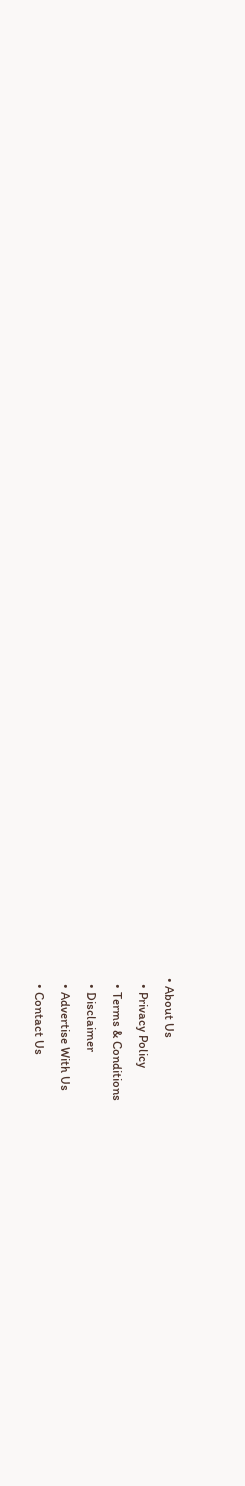• About Us
  • Privacy Policy
  • Terms & Conditions
  • Disclaimer
  • Advertise With Us
  • Contact Us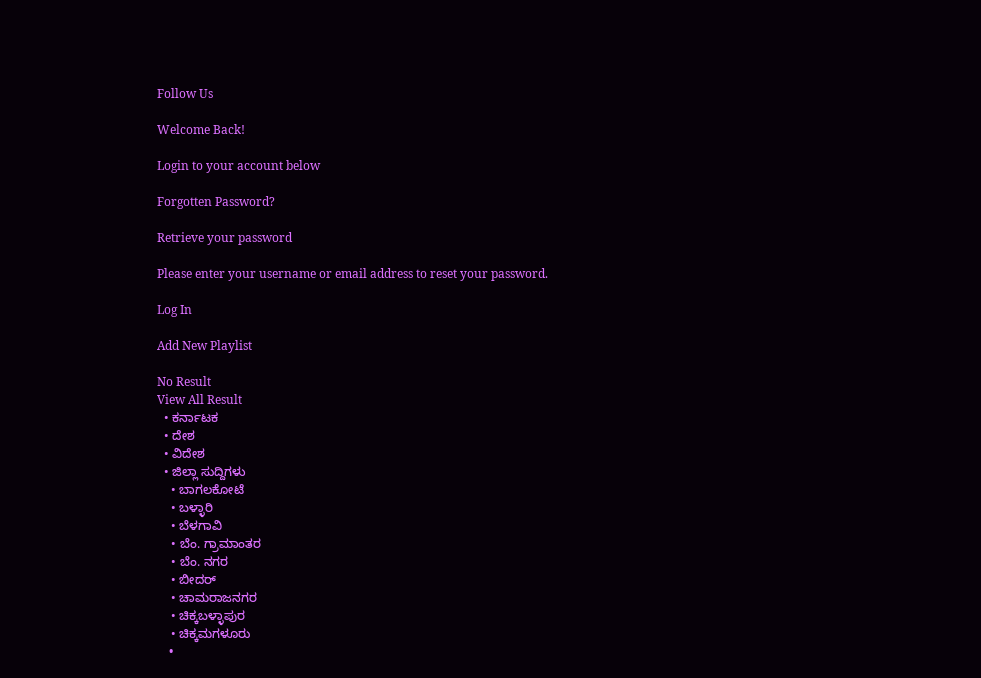Follow Us

Welcome Back!

Login to your account below

Forgotten Password?

Retrieve your password

Please enter your username or email address to reset your password.

Log In

Add New Playlist

No Result
View All Result
  • ಕರ್ನಾಟಕ
  • ದೇಶ
  • ವಿದೇಶ
  • ಜಿಲ್ಲಾ ಸುದ್ದಿಗಳು
    • ಬಾಗಲಕೋಟೆ
    • ಬಳ್ಳಾರಿ
    • ಬೆಳಗಾವಿ
    • ಬೆಂ. ಗ್ರಾಮಾಂತರ
    • ಬೆಂ. ನಗರ
    • ಬೀದರ್
    • ಚಾಮರಾಜನಗರ
    • ಚಿಕ್ಕಬಳ್ಳಾಪುರ
    • ಚಿಕ್ಕಮಗಳೂರು
    •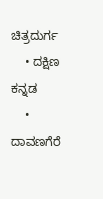ಚಿತ್ರದುರ್ಗ
    • ದಕ್ಷಿಣ ಕನ್ನಡ
    • ದಾವಣಗೆರೆ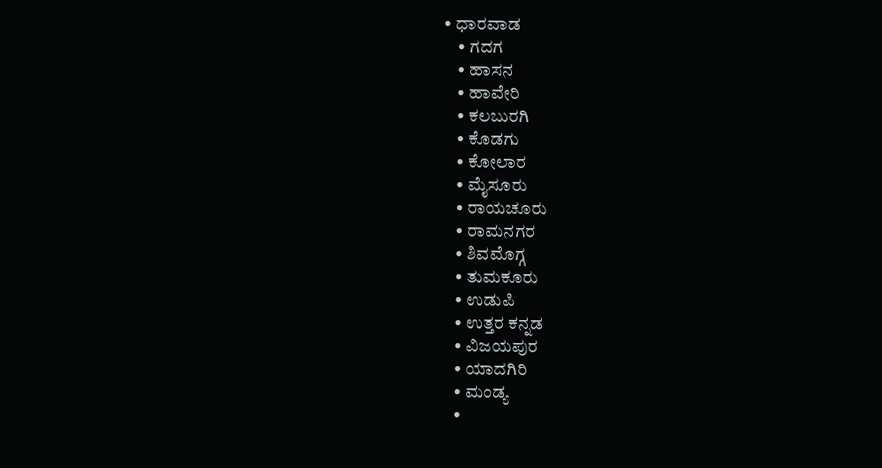• ಧಾರವಾಡ
    • ಗದಗ
    • ಹಾಸನ
    • ಹಾವೇರಿ
    • ಕಲಬುರಗಿ
    • ಕೊಡಗು
    • ಕೋಲಾರ
    • ಮೈಸೂರು
    • ರಾಯಚೂರು
    • ರಾಮನಗರ
    • ಶಿವಮೊಗ್ಗ
    • ತುಮಕೂರು
    • ಉಡುಪಿ
    • ಉತ್ತರ ಕನ್ನಡ
    • ವಿಜಯಪುರ
    • ಯಾದಗಿರಿ
    • ಮಂಡ್ಯ
    •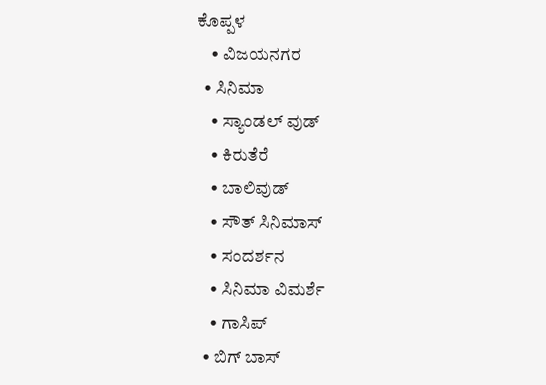ಕೊಪ್ಪಳ
    • ವಿಜಯನಗರ
  • ಸಿನಿಮಾ
    • ಸ್ಯಾಂಡಲ್ ವುಡ್
    • ಕಿರುತೆರೆ
    • ಬಾಲಿವುಡ್
    • ಸೌತ್ ಸಿನಿಮಾಸ್
    • ಸಂದರ್ಶನ
    • ಸಿನಿಮಾ ವಿಮರ್ಶೆ
    • ಗಾಸಿಪ್
  • ಬಿಗ್ ಬಾಸ್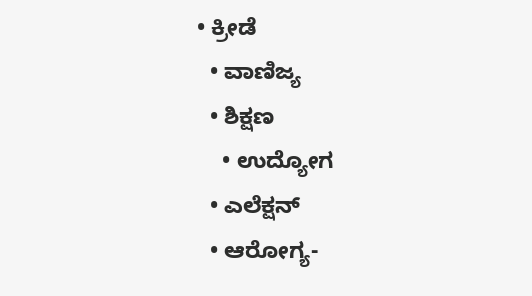• ಕ್ರೀಡೆ
  • ವಾಣಿಜ್ಯ
  • ಶಿಕ್ಷಣ
    • ಉದ್ಯೋಗ
  • ಎಲೆಕ್ಷನ್
  • ಆರೋಗ್ಯ-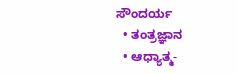ಸೌಂದರ್ಯ
  • ತಂತ್ರಜ್ಞಾನ
  • ಆಧ್ಯಾತ್ಮ-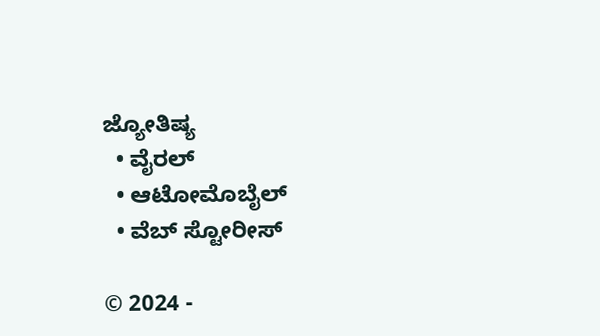ಜ್ಯೋತಿಷ್ಯ
  • ವೈರಲ್
  • ಆಟೋಮೊಬೈಲ್
  • ವೆಬ್ ಸ್ಟೋರೀಸ್

© 2024 -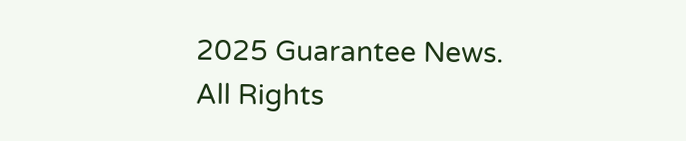2025 Guarantee News. All Rights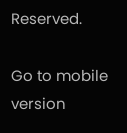Reserved.

Go to mobile version